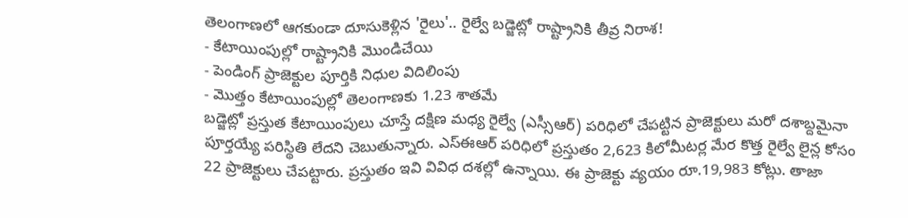తెలంగాణలో ఆగకుండా దూసుకెళ్లిన 'రైలు'.. రైల్వే బడ్జెట్లో రాష్ట్రానికి తీవ్ర నిరాశ!
- కేటాయింపుల్లో రాష్ట్రానికి మొండిచేయి
- పెండింగ్ ప్రాజెక్టుల పూర్తికి నిధుల విదిలింపు
- మొత్తం కేటాయింపుల్లో తెలంగాణకు 1.23 శాతమే
బడ్జెట్లో ప్రస్తుత కేటాయింపులు చూస్తే దక్షిణ మధ్య రైల్వే (ఎస్సీఆర్) పరిధిలో చేపట్టిన ప్రాజెక్టులు మరో దశాబ్దమైనా పూర్తయ్యే పరిస్థితి లేదని చెబుతున్నారు. ఎస్ఈఆర్ పరిధిలో ప్రస్తుతం 2,623 కిలోమీటర్ల మేర కొత్త రైల్వే లైన్ల కోసం 22 ప్రాజెక్టులు చేపట్టారు. ప్రస్తుతం ఇవి వివిధ దశల్లో ఉన్నాయి. ఈ ప్రాజెక్టు వ్యయం రూ.19,983 కోట్లు. తాజా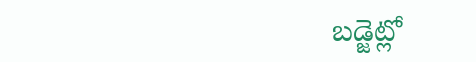బడ్జెట్లో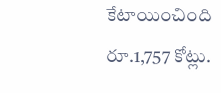కేటాయించింది రూ.1,757 కోట్లు.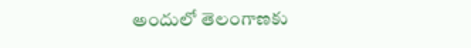అందులో తెలంగాణకు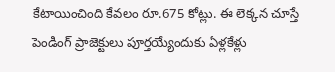కేటాయించింది కేవలం రూ.675 కోట్లు. ఈ లెక్కన చూస్తే పెండింగ్ ప్రాజెక్టులు పూర్తయ్యేందుకు ఏళ్లకేళ్లు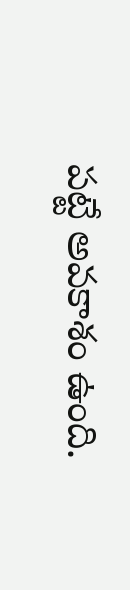పట్టే అవకాశం ఉంది.